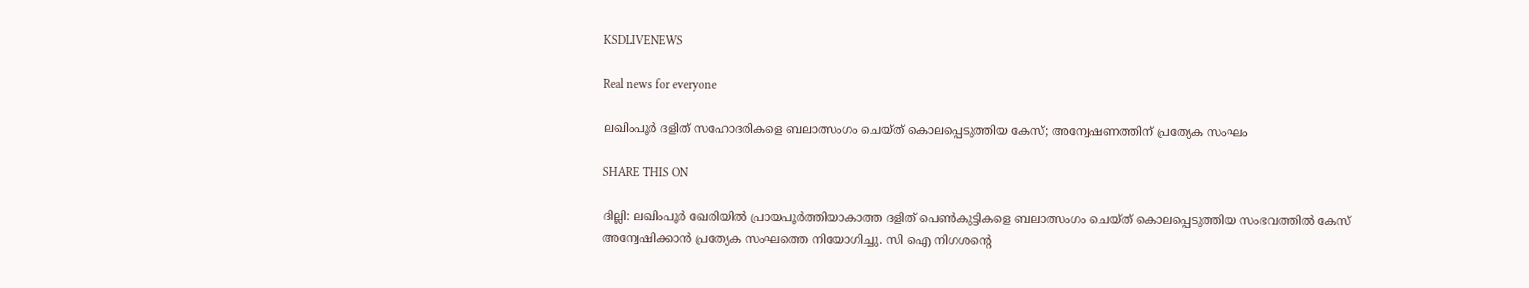KSDLIVENEWS

Real news for everyone

ലഖിംപൂര്‍ ദളിത് സഹോദരികളെ ബലാത്സംഗം ചെയ്ത് കൊലപ്പെടുത്തിയ കേസ്; അന്വേഷണത്തിന് പ്രത്യേക സംഘം

SHARE THIS ON

ദില്ലി: ലഖിംപൂര്‍ ഖേരിയില്‍ പ്രായപൂര്‍ത്തിയാകാത്ത ദളിത് പെണ്‍കുട്ടികളെ ബലാത്സംഗം ചെയ്ത് കൊലപ്പെടുത്തിയ സംഭവത്തില്‍ കേസ് അന്വേഷിക്കാന്‍ പ്രത്യേക സംഘത്തെ നിയോഗിച്ചു. സി ഐ നിഗശന്റെ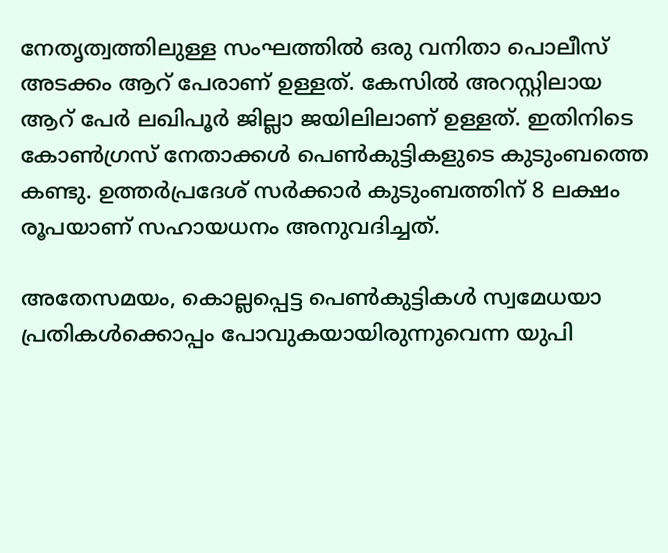നേതൃത്വത്തിലുള്ള സംഘത്തില്‍ ഒരു വനിതാ പൊലീസ് അടക്കം ആറ് പേരാണ് ഉള്ളത്. കേസില്‍ അറസ്റ്റിലായ ആറ് പേര്‍ ലഖിപൂര്‍ ജില്ലാ ജയിലിലാണ് ഉള്ളത്. ഇതിനിടെ കോണ്‍ഗ്രസ് നേതാക്കള്‍ പെണ്‍കുട്ടികളുടെ കുടുംബത്തെ കണ്ടു. ഉത്തര്‍പ്രദേശ് സര്‍ക്കാര്‍ കുടുംബത്തിന് 8 ലക്ഷം രൂപയാണ് സഹായധനം അനുവദിച്ചത്.

അതേസമയം, കൊല്ലപ്പെട്ട പെണ്‍കുട്ടികള്‍ സ്വമേധയാ പ്രതികള്‍ക്കൊപ്പം പോവുകയായിരുന്നുവെന്ന യുപി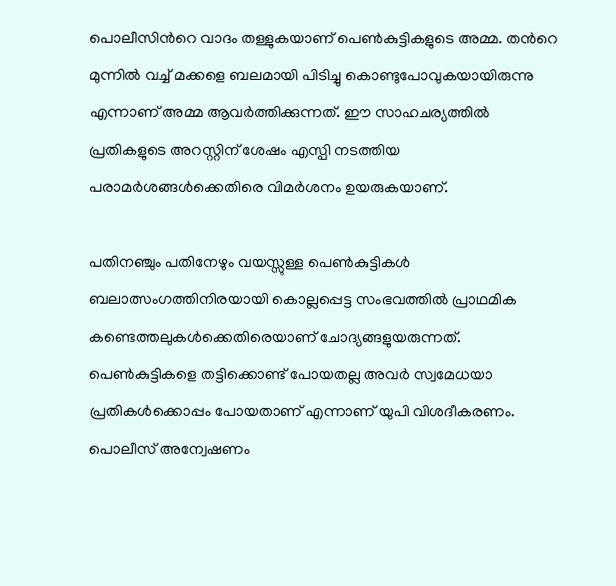പൊലീസിന്‍റെ വാദം തള്ളുകയാണ് പെണ്‍കുട്ടികളുടെ അമ്മ. തന്‍റെ മുന്നില്‍ വച്ച്‌ മക്കളെ ബലമായി പിടിച്ചു കൊണ്ടുപോവുകയായിരുന്നു എന്നാണ് അമ്മ ആവര്‍ത്തിക്കുന്നത്. ഈ സാഹചര്യത്തില്‍ പ്രതികളുടെ അറസ്റ്റിന് ശേഷം എസ്പി നടത്തിയ പരാമര്‍ശങ്ങള്‍ക്കെതിരെ വിമര്‍ശനം ഉയരുകയാണ്.

പതിനഞ്ചും പതിനേഴും വയസ്സുള്ള പെണ്‍കുട്ടികള്‍ ബലാത്സംഗത്തിനിരയായി കൊല്ലപ്പെട്ട സംഭവത്തില്‍ പ്രാഥമിക കണ്ടെത്തലുകള്‍ക്കെതിരെയാണ് ചോദ്യങ്ങളുയരുന്നത്. പെണ്‍കുട്ടികളെ തട്ടിക്കൊണ്ട് പോയതല്ല അവര്‍ സ്വമേധയാ പ്രതികള്‍ക്കൊപ്പം പോയതാണ് എന്നാണ് യുപി വിശദീകരണം. പൊലീസ് അന്വേഷണം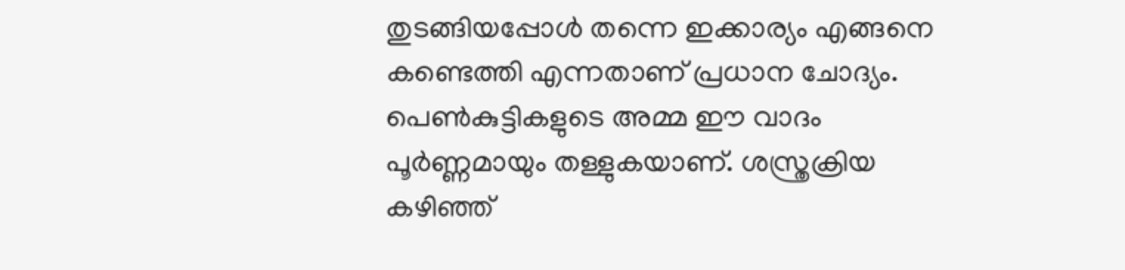തുടങ്ങിയപ്പോള്‍ തന്നെ ഇക്കാര്യം എങ്ങനെ കണ്ടെത്തി എന്നതാണ് പ്രധാന ചോദ്യം. പെണ്‍കുട്ടികളുടെ അമ്മ ഈ വാദം പൂര്‍ണ്ണമായും തള്ളുകയാണ്. ശസ്ത്രക്രിയ കഴിഞ്ഞ്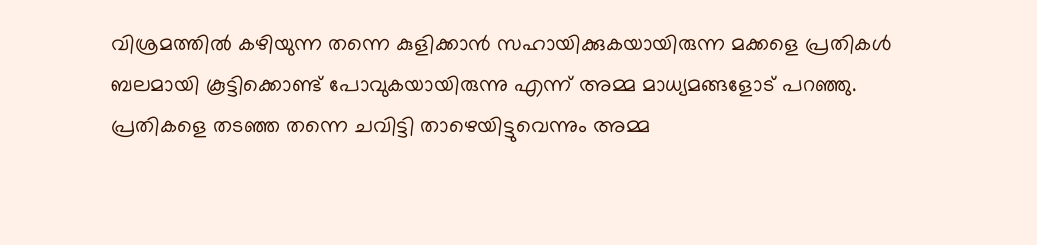വിശ്രമത്തില്‍ കഴിയുന്ന തന്നെ കുളിക്കാന്‍ സഹായിക്കുകയായിരുന്ന മക്കളെ പ്രതികള്‍ ബലമായി കൂട്ടിക്കൊണ്ട് പോവുകയായിരുന്നു എന്ന് അമ്മ മാധ്യമങ്ങളോട് പറഞ്ഞു. പ്രതികളെ തടഞ്ഞ തന്നെ ചവിട്ടി താഴെയിട്ടുവെന്നും അമ്മ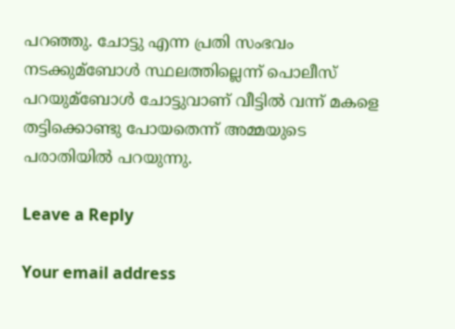പറഞ്ഞു. ചോട്ടു എന്ന പ്രതി സംഭവം നടക്കുമ്ബോള്‍ സ്ഥലത്തില്ലെന്ന് പൊലീസ് പറയുമ്ബോള്‍ ചോട്ടുവാണ് വീട്ടില്‍ വന്ന് മകളെ തട്ടിക്കൊണ്ടു പോയതെന്ന് അമ്മയുടെ പരാതിയില്‍ പറയുന്നു.

Leave a Reply

Your email address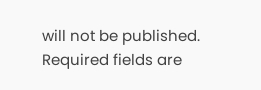will not be published. Required fields are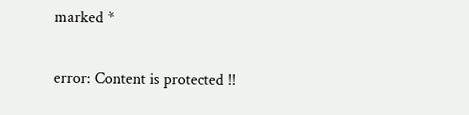marked *

error: Content is protected !!